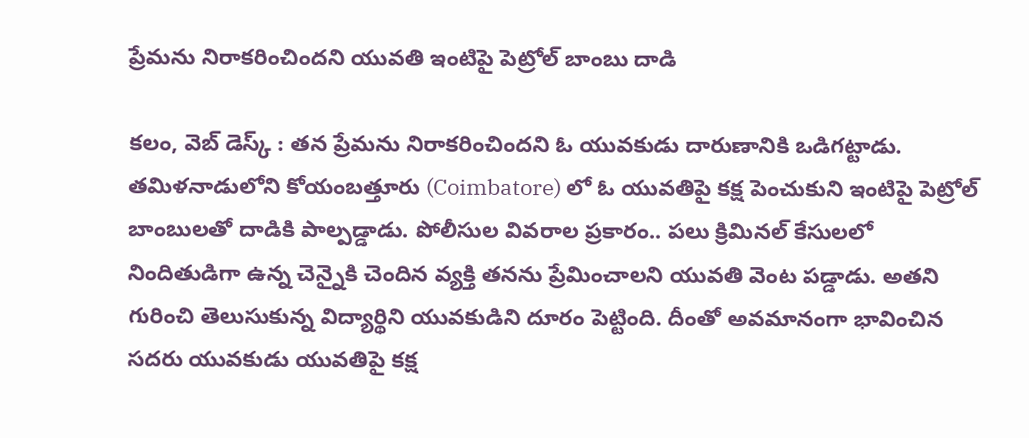ప్రేమను నిరాకరించిందని యువతి ఇంటిపై పెట్రోల్ బాంబు దాడి

కలం, వెబ్ డెస్క్ : తన ప్రేమను నిరాకరించిందని ఓ యువకుడు దారుణానికి ఒడిగట్టాడు. తమిళనాడులోని కోయంబత్తూరు (Coimbatore) లో ఓ యువతిపై కక్ష పెంచుకుని ఇంటిపై పెట్రోల్ బాంబులతో దాడికి పాల్పడ్డాడు. పోలీసుల వివరాల ప్రకారం.. పలు క్రిమినల్ కేసులలో నిందితుడిగా ఉన్న చెన్నైకి చెందిన వ్యక్తి తనను ప్రేమించాలని యువతి వెంట పడ్డాడు. అతని గురించి తెలుసుకున్న విద్యార్థిని యువకుడిని దూరం పెట్టింది. దీంతో అవమానంగా భావించిన సదరు యువకుడు యువతిపై కక్ష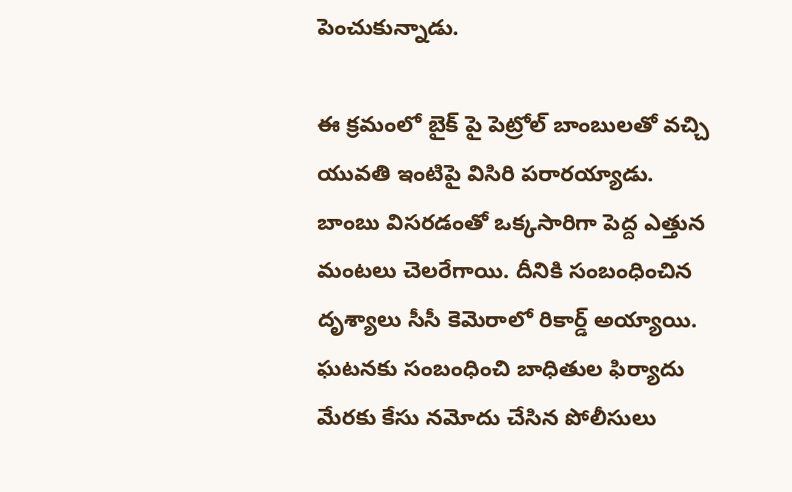పెంచుకున్నాడు.

ఈ క్రమంలో బైక్ పై పెట్రోల్ బాంబులతో వచ్చి యువతి ఇంటిపై విసిరి పరారయ్యాడు. బాంబు విసరడంతో ఒక్కసారిగా పెద్ద ఎత్తున మంటలు చెలరేగాయి. దీనికి సంబంధించిన దృశ్యాలు సీసీ కెమెరాలో రికార్డ్ అయ్యాయి. ఘటనకు సంబంధించి బాధితుల ఫిర్యాదు మేరకు కేసు నమోదు చేసిన పోలీసులు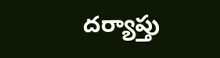దర్యాప్తు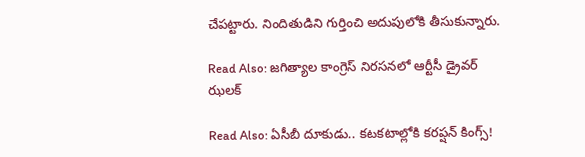చేపట్టారు. నిందితుడిని గుర్తించి అదుపులోకి తీసుకున్నారు.

Read Also: జగిత్యాల కాంగ్రెస్ నిరసనలో ఆర్టీసీ డ్రైవర్ ఝలక్

Read Also: ఏసీబీ దూకుడు.. కటకటాల్లోకి కరప్షన్ కింగ్స్!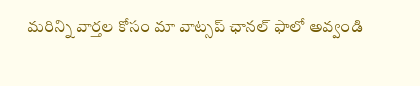మ‌రిన్ని వార్త‌ల కోసం మా వాట్స‌ప్ ఛాన‌ల్ ఫాలో అవ్వండి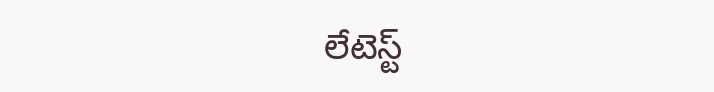లేటెస్ట్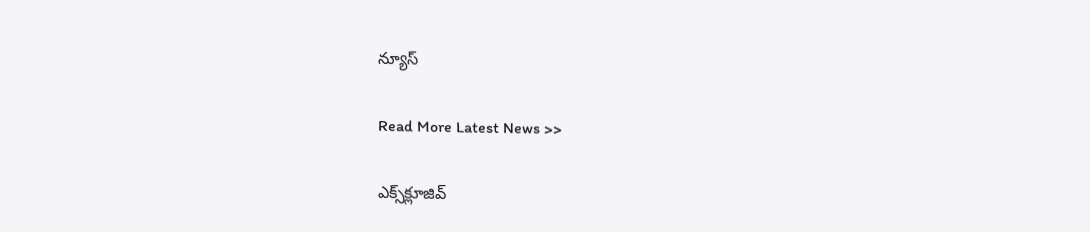న్యూస్‌

Read More Latest News >>

ఎక్స్‌క్లూజివ్‌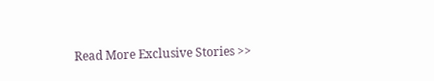Read More Exclusive Stories >>